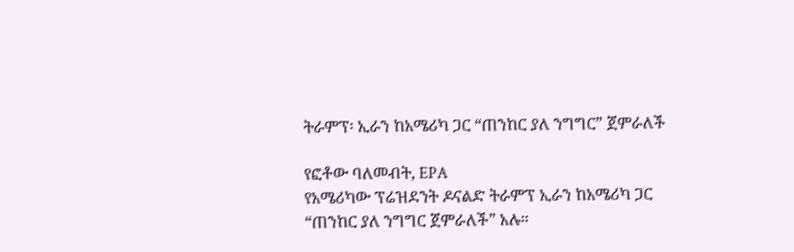ትራምፕ፡ ኢራን ከአሜሪካ ጋር “ጠንከር ያለ ንግግር” ጀምራለች

የፎቶው ባለመብት, EPA
የአሜሪካው ፕሬዝደንት ዶናልድ ትራምፕ ኢራን ከአሜሪካ ጋር “ጠንከር ያለ ንግግር ጀምራለች” አሉ።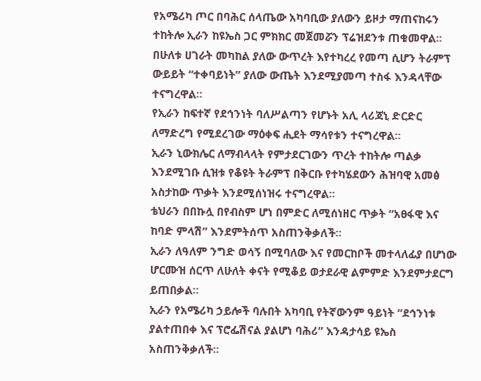የአሜሪካ ጦር በባሕር ሰላጤው አካባቢው ያለውን ይዞታ ማጠናከሩን ተከትሎ ኢራን ከዩኤስ ጋር ምክክር መጀመሯን ፕሬዝደንቱ ጠቁመዋል።
በሁለቱ ሀገራት መካከል ያለው ውጥረት እየተካረረ የመጣ ሲሆን ትራምፕ ውይይት “ተቀባይነት” ያለው ውጤት እንደሚያመጣ ተስፋ እንዳላቸው ተናግረዋል።
የኢራን ከፍተኛ የደኅንነት ባለሥልጣን የሆኑት አሊ ላሪጃኒ ድርድር ለማድረግ የሚደረገው ማዕቀፍ ሒደት ማሳየቱን ተናግረዋል።
ኢራን ኒውክሌር ለማብላላት የምታደርገውን ጥረት ተከትሎ ጣልቃ እንደሚገቡ ሲዝቱ የቆዩት ትራምፕ በቅርቡ የተካሄደውን ሕዝባዊ አመፅ አስታከው ጥቃት እንደሚሰነዝሩ ተናግረዋል።
ቴህራን በበኩሏ በየብስም ሆነ በምድር ለሚሰነዘር ጥቃት “አፀፋዊ እና ከባድ ምላሽ” እንደምትሰጥ አስጠንቅቃለች።
ኢራን ለዓለም ንግድ ወሳኝ በሚባለው እና የመርከቦች መተላለፊያ በሆነው ሆርሙዝ ሰርጥ ለሁለት ቀናት የሚቆይ ወታደራዊ ልምምድ እንደምታደርግ ይጠበቃል።
ኢራን የአሜሪካ ኃይሎች ባሉበት አካባቢ የትኛውንም ዓይነት “ደኅንነቱ ያልተጠበቀ እና ፕሮፌሽናል ያልሆነ ባሕሪ” እንዳታሳይ ዩኤስ አስጠንቅቃለች።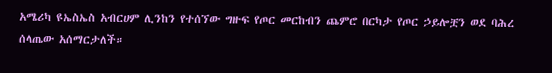አሜሪካ ዩኤስኤስ አብርሀም ሊንከን የተሰኘው ግዙፍ የጦር መርከብን ጨምሮ በርካታ የጦር ኃይሎቿን ወደ ባሕረ ሰላጤው አሰማርታለች።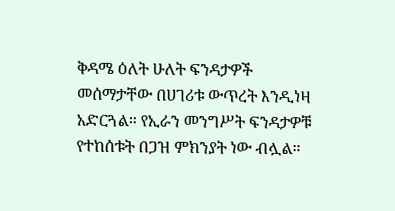ቅዳሜ ዕለት ሁለት ፍንዳታዎች መሰማታቸው በሀገሪቱ ውጥረት እንዲነዛ አድርጓል። የኢራን መንግሥት ፍንዳታዎቹ የተከሰቱት በጋዝ ምክንያት ነው ብሏል።